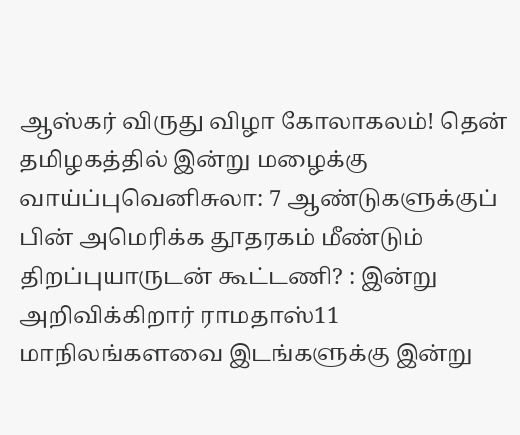ஆஸ்கர் விருது விழா கோலாகலம்! தென் தமிழகத்தில் இன்று மழைக்கு வாய்ப்புவெனிசுலா: 7 ஆண்டுகளுக்குப் பின் அமெரிக்க தூதரகம் மீண்டும் திறப்புயாருடன் கூட்டணி? : இன்று அறிவிக்கிறார் ராமதாஸ்11 மாநிலங்களவை இடங்களுக்கு இன்று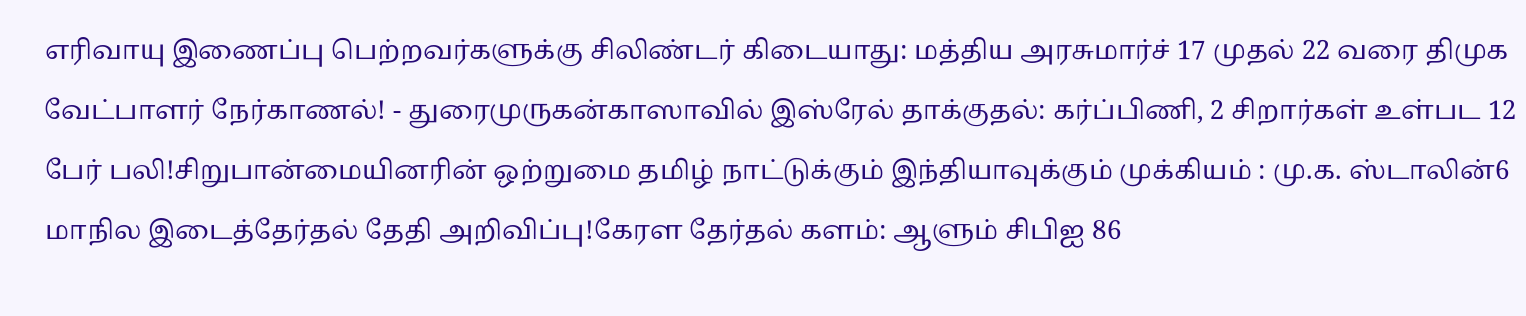எரிவாயு இணைப்பு பெற்றவர்களுக்கு சிலிண்டர் கிடையாது: மத்திய அரசுமார்ச் 17 முதல் 22 வரை திமுக வேட்பாளர் நேர்காணல்! - துரைமுருகன்காஸாவில் இஸ்ரேல் தாக்குதல்: கர்ப்பிணி, 2 சிறார்கள் உள்பட 12 பேர் பலி!சிறுபான்மையினரின் ஒற்றுமை தமிழ் நாட்டுக்கும் இந்தியாவுக்கும் முக்கியம் : மு.க. ஸ்டாலின்6 மாநில இடைத்தேர்தல் தேதி அறிவிப்பு!கேரள தேர்தல் களம்: ஆளும் சிபிஐ 86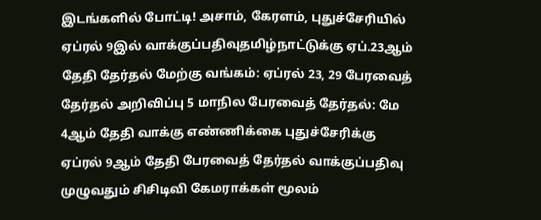இடங்களில் போட்டி! அசாம், கேரளம், புதுச்சேரியில் ஏப்ரல் 9இல் வாக்குப்பதிவுதமிழ்நாட்டுக்கு ஏப்.23ஆம் தேதி தேர்தல் மேற்கு வங்கம்: ஏப்ரல் 23, 29 பேரவைத் தேர்தல் அறிவிப்பு 5 மாநில பேரவைத் தேர்தல்: மே 4ஆம் தேதி வாக்கு எண்ணிக்கை புதுச்சேரிக்கு ஏப்ரல் 9ஆம் தேதி பேரவைத் தேர்தல் வாக்குப்பதிவு முழுவதும் சிசிடிவி கேமராக்கள் மூலம்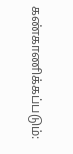கண்காணிக்கப்படும்: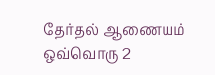தேர்தல் ஆணையம் ஒவ்வொரு 2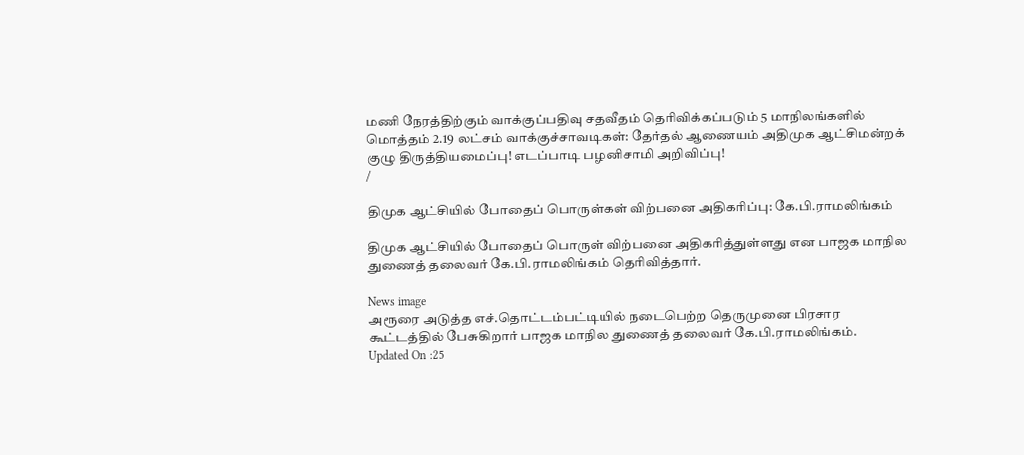மணி நேரத்திற்கும் வாக்குப்பதிவு சதவீதம் தெரிவிக்கப்படும் 5 மாநிலங்களில் மொத்தம் 2.19 லட்சம் வாக்குச்சாவடிகள்: தேர்தல் ஆணையம் அதிமுக ஆட்சிமன்றக் குழு திருத்தியமைப்பு! எடப்பாடி பழனிசாமி அறிவிப்பு!
/

திமுக ஆட்சியில் போதைப் பொருள்கள் விற்பனை அதிகரிப்பு: கே.பி.ராமலிங்கம்

திமுக ஆட்சியில் போதைப் பொருள் விற்பனை அதிகரித்துள்ளது என பாஜக மாநில துணைத் தலைவர் கே.பி.ராமலிங்கம் தெரிவித்தார்.

News image
அரூரை அடுத்த எச்.தொட்டம்பட்டியில் நடைபெற்ற தெருமுனை பிரசார கூட்டத்தில் பேசுகிறார் பாஜக மாநில துணைத் தலைவர் கே.பி.ராமலிங்கம்.
Updated On :25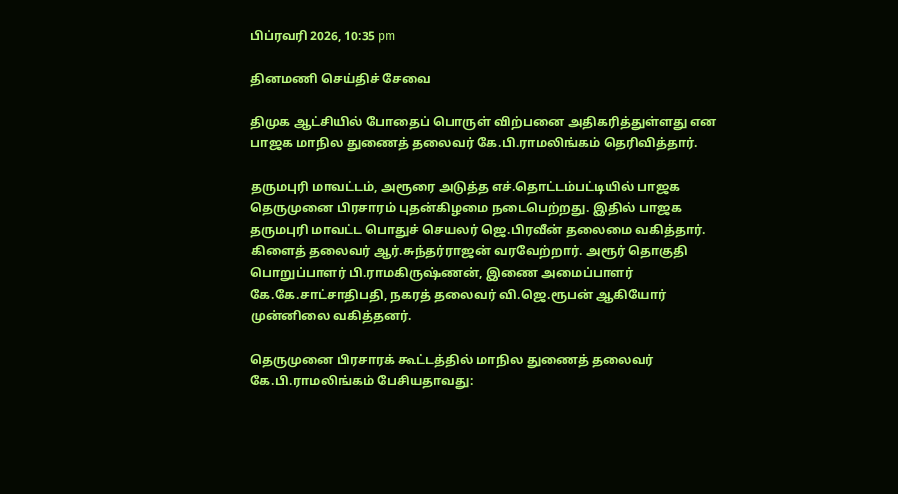பிப்ரவரி 2026, 10:35 pm

தினமணி செய்திச் சேவை

திமுக ஆட்சியில் போதைப் பொருள் விற்பனை அதிகரித்துள்ளது என பாஜக மாநில துணைத் தலைவர் கே.பி.ராமலிங்கம் தெரிவித்தார்.

தருமபுரி மாவட்டம், அரூரை அடுத்த எச்.தொட்டம்பட்டியில் பாஜக தெருமுனை பிரசாரம் புதன்கிழமை நடைபெற்றது. இதில் பாஜக தருமபுரி மாவட்ட பொதுச் செயலர் ஜெ.பிரவீன் தலைமை வகித்தார். கிளைத் தலைவர் ஆர்.சுந்தர்ராஜன் வரவேற்றார். அரூர் தொகுதி பொறுப்பாளர் பி.ராமகிருஷ்ணன், இணை அமைப்பாளர் கே.கே.சாட்சாதிபதி, நகரத் தலைவர் வி.ஜெ.ரூபன் ஆகியோர் முன்னிலை வகித்தனர்.

தெருமுனை பிரசாரக் கூட்டத்தில் மாநில துணைத் தலைவர் கே.பி.ராமலிங்கம் பேசியதாவது: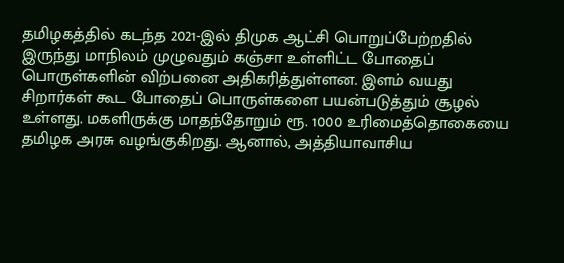தமிழகத்தில் கடந்த 2021-இல் திமுக ஆட்சி பொறுப்பேற்றதில் இருந்து மாநிலம் முழுவதும் கஞ்சா உள்ளிட்ட போதைப் பொருள்களின் விற்பனை அதிகரித்துள்ளன. இளம் வயது சிறார்கள் கூட போதைப் பொருள்களை பயன்படுத்தும் சூழல் உள்ளது. மகளிருக்கு மாதந்தோறும் ரூ. 1000 உரிமைத்தொகையை தமிழக அரசு வழங்குகிறது. ஆனால், அத்தியாவாசிய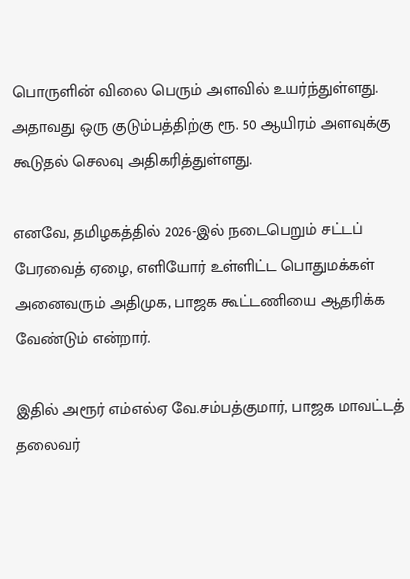பொருளின் விலை பெரும் அளவில் உயர்ந்துள்ளது. அதாவது ஒரு குடும்பத்திற்கு ரூ. 50 ஆயிரம் அளவுக்கு கூடுதல் செலவு அதிகரித்துள்ளது.

எனவே, தமிழகத்தில் 2026-இல் நடைபெறும் சட்டப் பேரவைத் ஏழை, எளியோர் உள்ளிட்ட பொதுமக்கள் அனைவரும் அதிமுக, பாஜக கூட்டணியை ஆதரிக்க வேண்டும் என்றார்.

இதில் அரூர் எம்எல்ஏ வே.சம்பத்குமார், பாஜக மாவட்டத் தலைவர்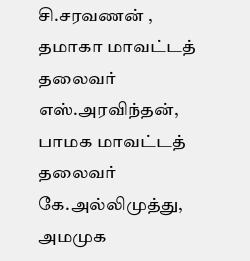சி.சரவணன் , தமாகா மாவட்டத் தலைவர் எஸ்.அரவிந்தன், பாமக மாவட்டத் தலைவர் கே.அல்லிமுத்து, அமமுக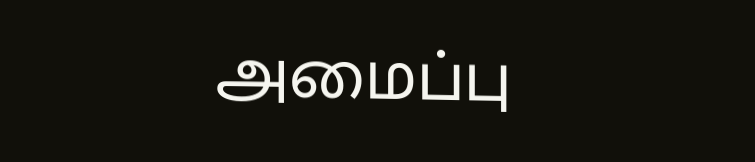அமைப்பு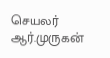செயலர் ஆர்.முருகன்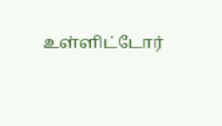உள்ளிட்டோர்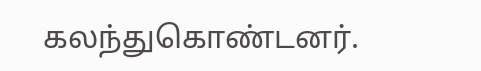கலந்துகொண்டனர்.